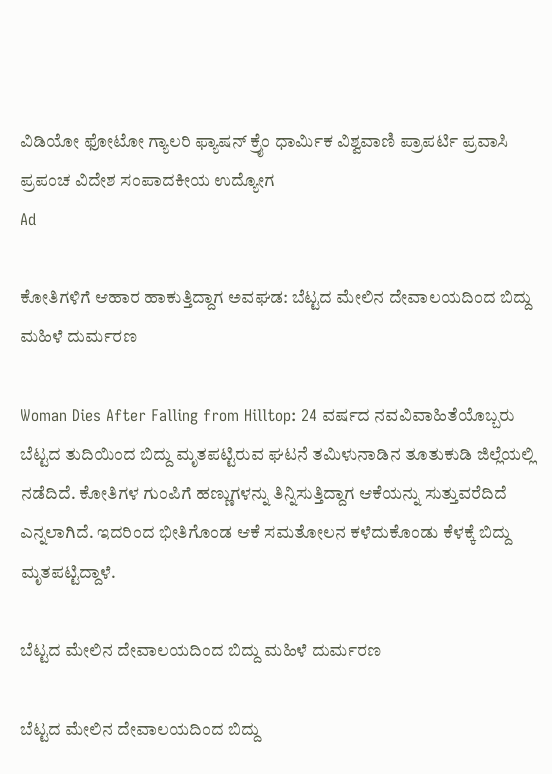ವಿಡಿಯೋ ಫೋಟೋ ಗ್ಯಾಲರಿ ಫ್ಯಾಷನ್ ಕ್ರೈಂ ಧಾರ್ಮಿಕ ವಿಶ್ವವಾಣಿ ಪ್ರಾಪರ್ಟಿ ಪ್ರವಾಸಿ ಪ್ರಪಂಚ ವಿದೇಶ ಸಂಪಾದಕೀಯ ಉದ್ಯೋಗ
Ad

ಕೋತಿಗಳಿಗೆ ಆಹಾರ ಹಾಕುತ್ತಿದ್ದಾಗ ಅವಘಡ: ಬೆಟ್ಟದ ಮೇಲಿನ ದೇವಾಲಯದಿಂದ ಬಿದ್ದು ಮಹಿಳೆ ದುರ್ಮರಣ

Woman Dies After Falling from Hilltop: 24 ವರ್ಷದ ನವವಿವಾಹಿತೆಯೊಬ್ಬರು ಬೆಟ್ಟದ ತುದಿಯಿಂದ ಬಿದ್ದು ಮೃತಪಟ್ಟಿರುವ ಘಟನೆ ತಮಿಳುನಾಡಿನ ತೂತುಕುಡಿ ಜಿಲ್ಲೆಯಲ್ಲಿ ನಡೆದಿದೆ. ಕೋತಿಗಳ ಗುಂಪಿಗೆ ಹಣ್ಣುಗಳನ್ನು ತಿನ್ನಿಸುತ್ತಿದ್ದಾಗ ಆಕೆಯನ್ನು ಸುತ್ತುವರೆದಿದೆ ಎನ್ನಲಾಗಿದೆ. ಇದರಿಂದ ಭೀತಿಗೊಂಡ ಆಕೆ ಸಮತೋಲನ ಕಳೆದುಕೊಂಡು ಕೆಳಕ್ಕೆ ಬಿದ್ದು ಮೃತಪಟ್ಟಿದ್ದಾಳೆ.

ಬೆಟ್ಟದ ಮೇಲಿನ ದೇವಾಲಯದಿಂದ ಬಿದ್ದು ಮಹಿಳೆ ದುರ್ಮರಣ

ಬೆಟ್ಟದ ಮೇಲಿನ ದೇವಾಲಯದಿಂದ ಬಿದ್ದು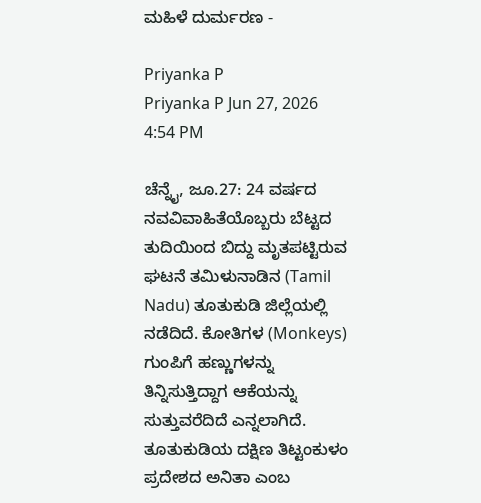ಮಹಿಳೆ ದುರ್ಮರಣ -

Priyanka P
Priyanka P Jun 27, 2026 4:54 PM

ಚೆನ್ನೈ, ಜೂ.27: 24 ವರ್ಷದ ನವವಿವಾಹಿತೆಯೊಬ್ಬರು ಬೆಟ್ಟದ ತುದಿಯಿಂದ ಬಿದ್ದು ಮೃತಪಟ್ಟಿರುವ ಘಟನೆ ತಮಿಳುನಾಡಿನ (Tamil Nadu) ತೂತುಕುಡಿ ಜಿಲ್ಲೆಯಲ್ಲಿ ನಡೆದಿದೆ. ಕೋತಿಗಳ (Monkeys) ಗುಂಪಿಗೆ ಹಣ್ಣುಗಳನ್ನು ತಿನ್ನಿಸುತ್ತಿದ್ದಾಗ ಆಕೆಯನ್ನು ಸುತ್ತುವರೆದಿದೆ ಎನ್ನಲಾಗಿದೆ. ತೂತುಕುಡಿಯ ದಕ್ಷಿಣ ತಿಟ್ಟಂಕುಳಂ ಪ್ರದೇಶದ ಅನಿತಾ ಎಂಬ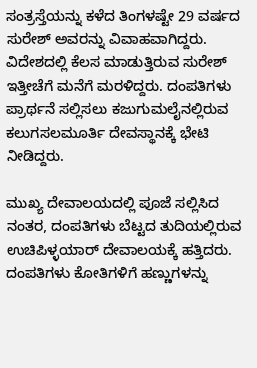ಸಂತ್ರಸ್ತೆಯನ್ನು ಕಳೆದ ತಿಂಗಳಷ್ಟೇ 29 ವರ್ಷದ ಸುರೇಶ್ ಅವರನ್ನು ವಿವಾಹವಾಗಿದ್ದರು. ವಿದೇಶದಲ್ಲಿ ಕೆಲಸ ಮಾಡುತ್ತಿರುವ ಸುರೇಶ್ ಇತ್ತೀಚೆಗೆ ಮನೆಗೆ ಮರಳಿದ್ದರು. ದಂಪತಿಗಳು ಪ್ರಾರ್ಥನೆ ಸಲ್ಲಿಸಲು ಕಜುಗುಮಲೈನಲ್ಲಿರುವ ಕಲುಗಸಲಮೂರ್ತಿ ದೇವಸ್ಥಾನಕ್ಕೆ ಭೇಟಿ ನೀಡಿದ್ದರು.

ಮುಖ್ಯ ದೇವಾಲಯದಲ್ಲಿ ಪೂಜೆ ಸಲ್ಲಿಸಿದ ನಂತರ, ದಂಪತಿಗಳು ಬೆಟ್ಟದ ತುದಿಯಲ್ಲಿರುವ ಉಚಿಪಿಳ್ಳಯಾರ್ ದೇವಾಲಯಕ್ಕೆ ಹತ್ತಿದರು. ದಂಪತಿಗಳು ಕೋತಿಗಳಿಗೆ ಹಣ್ಣುಗಳನ್ನು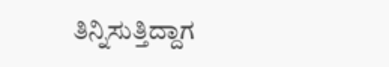ತಿನ್ನಿಸುತ್ತಿದ್ದಾಗ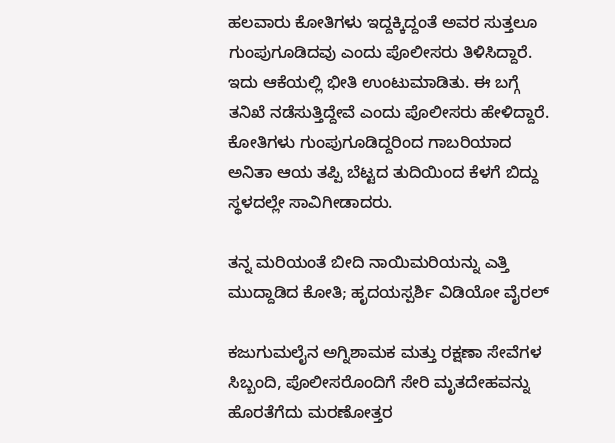ಹಲವಾರು ಕೋತಿಗಳು ಇದ್ದಕ್ಕಿದ್ದಂತೆ ಅವರ ಸುತ್ತಲೂ ಗುಂಪುಗೂಡಿದವು ಎಂದು ಪೊಲೀಸರು ತಿಳಿಸಿದ್ದಾರೆ. ಇದು ಆಕೆಯಲ್ಲಿ ಭೀತಿ ಉಂಟುಮಾಡಿತು. ಈ ಬಗ್ಗೆ ತನಿಖೆ ನಡೆಸುತ್ತಿದ್ದೇವೆ ಎಂದು ಪೊಲೀಸರು ಹೇಳಿದ್ದಾರೆ. ಕೋತಿಗಳು ಗುಂಪುಗೂಡಿದ್ದರಿಂದ ಗಾಬರಿಯಾದ ಅನಿತಾ ಆಯ ತಪ್ಪಿ ಬೆಟ್ಟದ ತುದಿಯಿಂದ ಕೆಳಗೆ ಬಿದ್ದು ಸ್ಥಳದಲ್ಲೇ ಸಾವಿಗೀಡಾದರು.

ತನ್ನ ಮರಿಯಂತೆ ಬೀದಿ ನಾಯಿಮರಿಯನ್ನು ಎತ್ತಿ ಮುದ್ದಾಡಿದ ಕೋತಿ; ಹೃದಯಸ್ಪರ್ಶಿ ವಿಡಿಯೋ ವೈರಲ್‌

ಕಜುಗುಮಲೈನ ಅಗ್ನಿಶಾಮಕ ಮತ್ತು ರಕ್ಷಣಾ ಸೇವೆಗಳ ಸಿಬ್ಬಂದಿ, ಪೊಲೀಸರೊಂದಿಗೆ ಸೇರಿ ಮೃತದೇಹವನ್ನು ಹೊರತೆಗೆದು ಮರಣೋತ್ತರ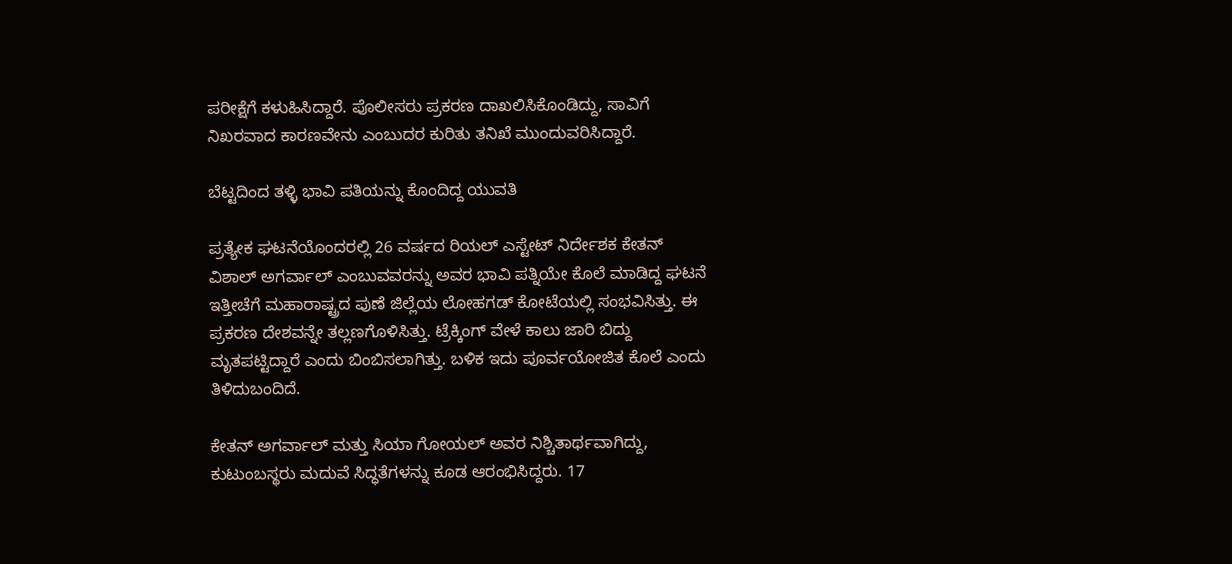ಪರೀಕ್ಷೆಗೆ ಕಳುಹಿಸಿದ್ದಾರೆ. ಪೊಲೀಸರು ಪ್ರಕರಣ ದಾಖಲಿಸಿಕೊಂಡಿದ್ದು, ಸಾವಿಗೆ ನಿಖರವಾದ ಕಾರಣವೇನು ಎಂಬುದರ ಕುರಿತು ತನಿಖೆ ಮುಂದುವರಿಸಿದ್ದಾರೆ.

ಬೆಟ್ಟದಿಂದ ತಳ್ಳಿ ಭಾವಿ ಪತಿಯನ್ನು ಕೊಂದಿದ್ದ ಯುವತಿ

ಪ್ರತ್ಯೇಕ ಘಟನೆಯೊಂದರಲ್ಲಿ 26 ವರ್ಷದ ರಿಯಲ್ ಎಸ್ಟೇಟ್ ನಿರ್ದೇಶಕ ಕೇತನ್‌ ವಿಶಾಲ್ ಅಗರ್ವಾಲ್ ಎಂಬುವವರನ್ನು ಅವರ ಭಾವಿ ಪತ್ನಿಯೇ ಕೊಲೆ ಮಾಡಿದ್ದ ಘಟನೆ ಇತ್ತೀಚೆಗೆ ಮಹಾರಾಷ್ಟ್ರದ ಪುಣೆ ಜಿಲ್ಲೆಯ ಲೋಹಗಡ್ ಕೋಟೆಯಲ್ಲಿ ಸಂಭವಿಸಿತ್ತು. ಈ ಪ್ರಕರಣ ದೇಶವನ್ನೇ ತಲ್ಲಣಗೊಳಿಸಿತ್ತು. ಟ್ರೆಕ್ಕಿಂಗ್ ವೇಳೆ ಕಾಲು ಜಾರಿ ಬಿದ್ದು ಮೃತಪಟ್ಟಿದ್ದಾರೆ ಎಂದು ಬಿಂಬಿಸಲಾಗಿತ್ತು. ಬಳಿಕ ಇದು ಪೂರ್ವಯೋಜಿತ ಕೊಲೆ ಎಂದು ತಿಳಿದುಬಂದಿದೆ.

ಕೇತನ್‌ ಅಗರ್ವಾಲ್ ಮತ್ತು ಸಿಯಾ ಗೋಯಲ್ ಅವರ ನಿಶ್ಚಿತಾರ್ಥವಾಗಿದ್ದು, ಕುಟುಂಬಸ್ಥರು ಮದುವೆ ಸಿದ್ಧತೆಗಳನ್ನು ಕೂಡ ಆರಂಭಿಸಿದ್ದರು. 17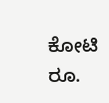ಕೋಟಿ ರೂ.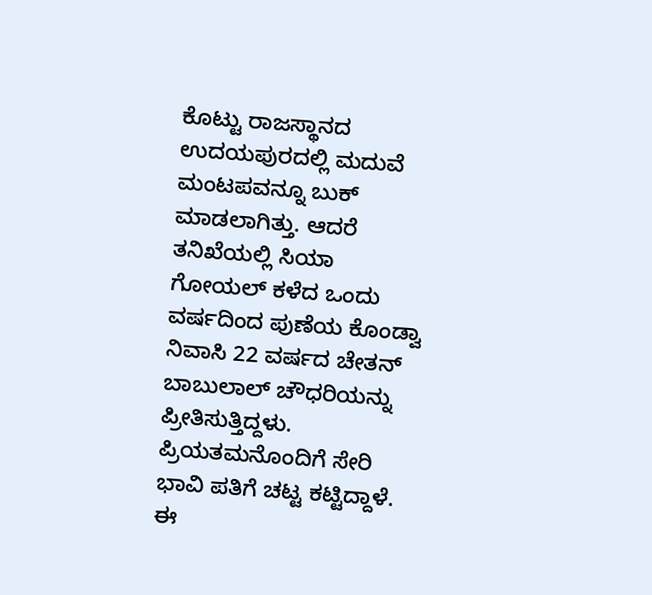ಕೊಟ್ಟು ರಾಜಸ್ಥಾನದ ಉದಯಪುರದಲ್ಲಿ ಮದುವೆ ಮಂಟಪವನ್ನೂ ಬುಕ್ ಮಾಡಲಾಗಿತ್ತು. ಆದರೆ ತನಿಖೆಯಲ್ಲಿ ಸಿಯಾ ಗೋಯಲ್ ಕಳೆದ ಒಂದು ವರ್ಷದಿಂದ ಪುಣೆಯ ಕೊಂಡ್ವಾ ನಿವಾಸಿ 22 ವರ್ಷದ ಚೇತನ್ ಬಾಬುಲಾಲ್ ಚೌಧರಿಯನ್ನು ಪ್ರೀತಿಸುತ್ತಿದ್ದಳು. ಪ್ರಿಯತಮನೊಂದಿಗೆ ಸೇರಿ ಭಾವಿ ಪತಿಗೆ ಚಟ್ಟ ಕಟ್ಟಿದ್ದಾಳೆ. ಈ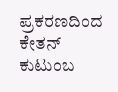ಪ್ರಕರಣದಿಂದ ಕೇತನ್‌ ಕುಟುಂಬ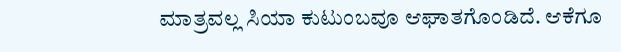ಮಾತ್ರವಲ್ಲ ಸಿಯಾ ಕುಟುಂಬವೂ ಆಘಾತಗೊಂಡಿದೆ. ಆಕೆಗೂ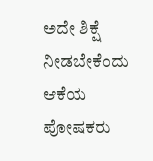ಅದೇ ಶಿಕ್ಷೆ ನೀಡಬೇಕೆಂದು ಆಕೆಯ ಪೋಷಕರು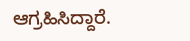ಆಗ್ರಹಿಸಿದ್ದಾರೆ.